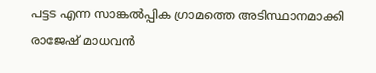പട്ടട എന്ന സാങ്കൽപ്പിക ഗ്രാമത്തെ അടിസ്ഥാനമാക്കി രാജേഷ് മാധവൻ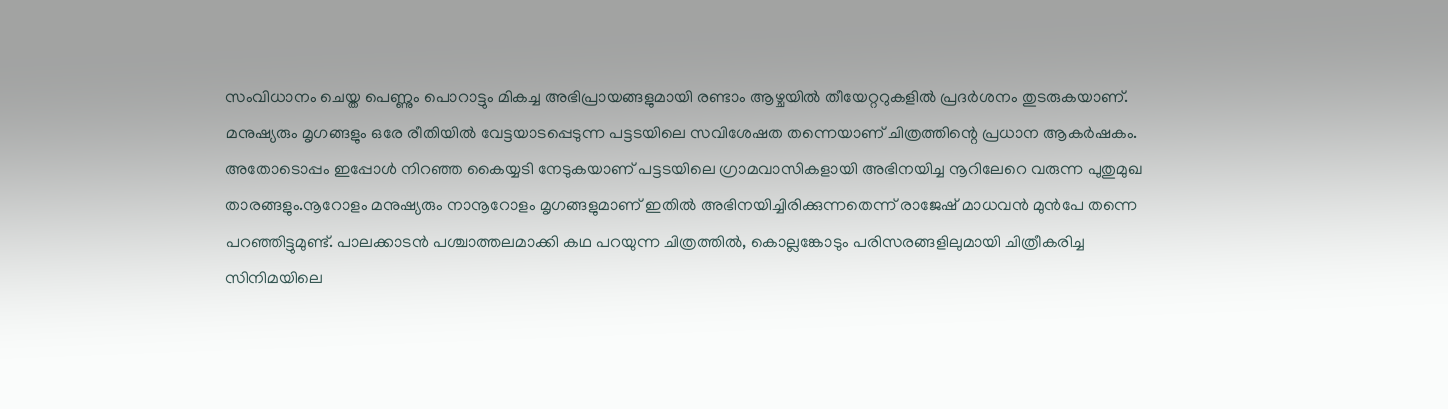സംവിധാനം ചെയ്ത പെണ്ണും പൊറാട്ടും മികച്ച അഭിപ്രായങ്ങളുമായി രണ്ടാം ആഴ്ചയിൽ തീയേറ്ററുകളിൽ പ്രദർശനം തുടരുകയാണ്. മനുഷ്യരും മൃഗങ്ങളും ഒരേ രീതിയിൽ വേട്ടയാടപ്പെടുന്ന പട്ടടയിലെ സവിശേഷത തന്നെയാണ് ചിത്രത്തിന്റെ പ്രധാന ആകർഷകം. അതോടൊപ്പം ഇപ്പോൾ നിറഞ്ഞ കൈയ്യടി നേടുകയാണ് പട്ടടയിലെ ഗ്രാമവാസികളായി അഭിനയിച്ച നൂറിലേറെ വരുന്ന പുതുമുഖ താരങ്ങളും.നൂറോളം മനുഷ്യരും നാനൂറോളം മൃഗങ്ങളുമാണ് ഇതിൽ അഭിനയിച്ചിരിക്കുന്നതെന്ന് രാജേഷ് മാധവൻ മുൻപേ തന്നെ പറഞ്ഞിട്ടുമുണ്ട്. പാലക്കാടൻ പശ്ചാത്തലമാക്കി കഥ പറയുന്ന ചിത്രത്തിൽ, കൊല്ലങ്കോടും പരിസരങ്ങളിലുമായി ചിത്രീകരിച്ച സിനിമയിലെ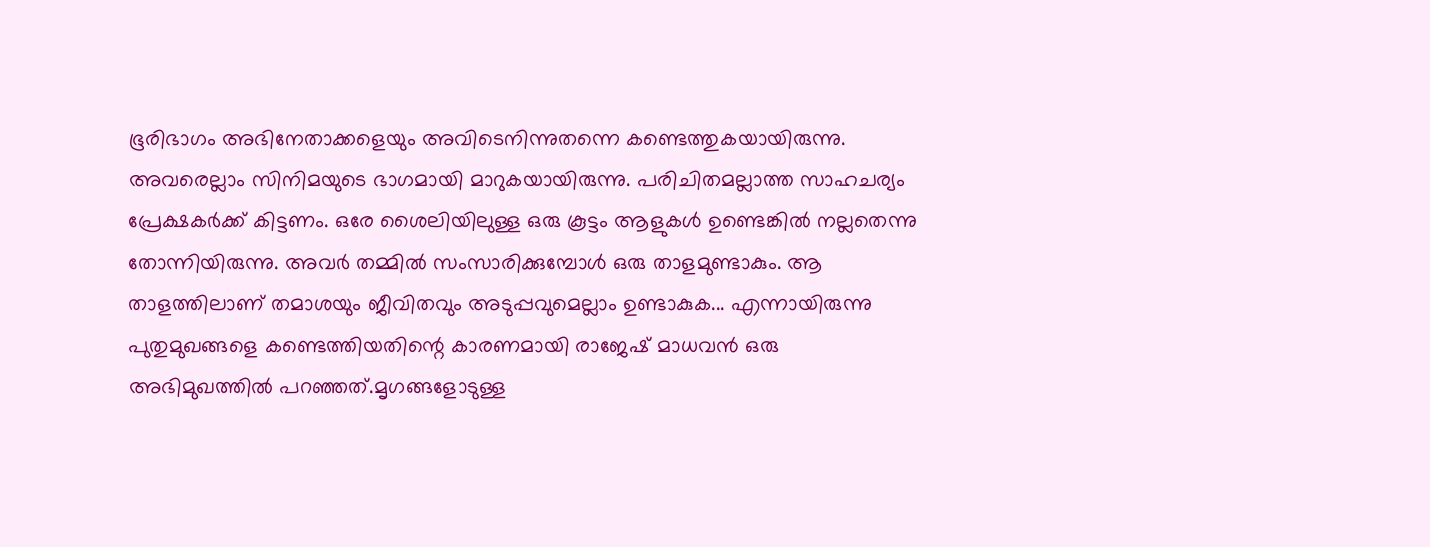ഭൂരിഭാഗം അഭിനേതാക്കളെയും അവിടെനിന്നുതന്നെ കണ്ടെത്തുകയായിരുന്നു. അവരെല്ലാം സിനിമയുടെ ഭാഗമായി മാറുകയായിരുന്നു. പരിചിതമല്ലാത്ത സാഹചര്യം പ്രേക്ഷകർക്ക് കിട്ടണം. ഒരേ ശൈലിയിലുള്ള ഒരു കൂട്ടം ആളുകൾ ഉണ്ടെങ്കിൽ നല്ലതെന്നു തോന്നിയിരുന്നു. അവർ തമ്മിൽ സംസാരിക്കുമ്പോൾ ഒരു താളമുണ്ടാകും. ആ താളത്തിലാണ് തമാശയും ജീവിതവും അടുപ്പവുമെല്ലാം ഉണ്ടാകുക... എന്നായിരുന്നു പുതുമുഖങ്ങളെ കണ്ടെത്തിയതിന്റെ കാരണമായി രാജേഷ് മാധവൻ ഒരു അഭിമുഖത്തിൽ പറഞ്ഞത്.മൃഗങ്ങളോടുള്ള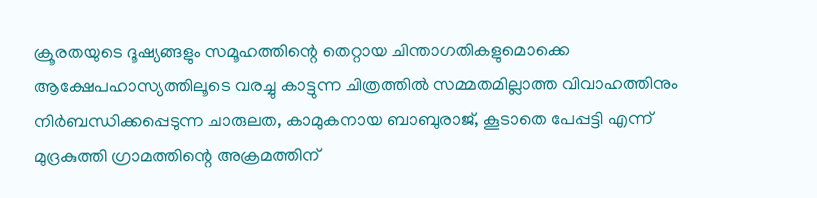ക്രൂരതയുടെ ദൂഷ്യങ്ങളും സമൂഹത്തിന്റെ തെറ്റായ ചിന്താഗതികളുമൊക്കെ ആക്ഷേപഹാസ്യത്തിലൂടെ വരച്ചു കാട്ടുന്ന ചിത്രത്തിൽ സമ്മതമില്ലാത്ത വിവാഹത്തിനും നിർബന്ധിക്കപ്പെടുന്ന ചാരുലത, കാമുകനായ ബാബുരാജ്, കൂടാതെ പേപ്പട്ടി എന്ന് മുദ്രകുത്തി ഗ്രാമത്തിന്റെ അക്രമത്തിന്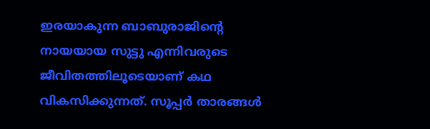ഇരയാകുന്ന ബാബുരാജിന്റെ നായയായ സുട്ടു എന്നിവരുടെ ജീവിതത്തിലൂടെയാണ് കഥ വികസിക്കുന്നത്. സൂപ്പർ താരങ്ങൾ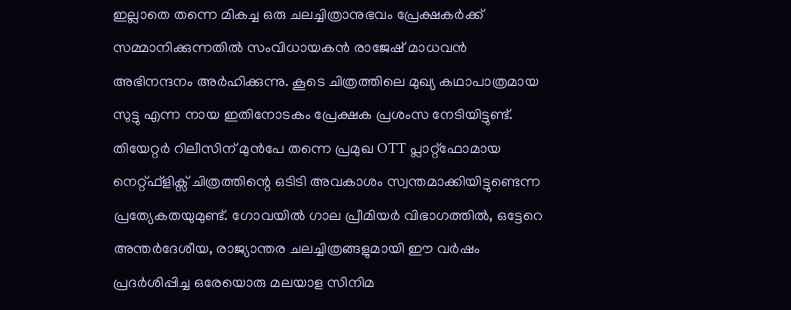ഇല്ലാതെ തന്നെ മികച്ച ഒരു ചലച്ചിത്രാനുഭവം പ്രേക്ഷകർക്ക് സമ്മാനിക്കുന്നതിൽ സംവിധായകൻ രാജേഷ് മാധവൻ അഭിനന്ദനം അർഹിക്കുന്നു. കൂടെ ചിത്രത്തിലെ മുഖ്യ കഥാപാത്രമായ സുട്ടു എന്ന നായ ഇതിനോടകം പ്രേക്ഷക പ്രശംസ നേടിയിട്ടുണ്ട്. തിയേറ്റർ റിലീസിന് മുൻപേ തന്നെ പ്രമുഖ OTT പ്ലാറ്റ്ഫോമായ നെറ്റ്ഫ്ളിക്സ് ചിത്രത്തിന്റെ ഒടിടി അവകാശം സ്വന്തമാക്കിയിട്ടുണ്ടെന്ന പ്രത്യേകതയുമുണ്ട്. ഗോവയിൽ ഗാല പ്രീമിയർ വിഭാഗത്തിൽ, ഒട്ടേറെ അന്തർദേശീയ, രാജ്യാന്തര ചലച്ചിത്രങ്ങളുമായി ഈ വർഷം പ്രദർശിപ്പിച്ച ഒരേയൊരു മലയാള സിനിമ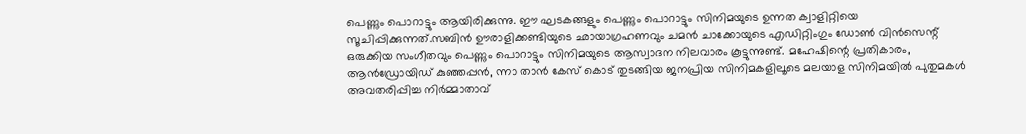പെണ്ണും പൊറാട്ടും ആയിരിക്കുന്നു. ഈ ഘടകങ്ങളും പെണ്ണും പൊറാട്ടും സിനിമയുടെ ഉന്നത ക്വാളിറ്റിയെ സൂചിപ്പിക്കുന്നത്.സബിൻ ഊരാളിക്കണ്ടിയുടെ ഛായാഗ്രഹണവും ചമൻ ചാക്കോയുടെ എഡിറ്റിംഗും ഡോൺ വിൻസെന്റ് ഒരുക്കിയ സംഗീതവും പെണ്ണും പൊറാട്ടും സിനിമയുടെ ആസ്വാദന നിലവാരം കൂട്ടുന്നുണ്ട്. മഹേഷിന്റെ പ്രതികാരം, ആൻഡ്രോയിഡ് കുഞ്ഞപ്പൻ, ന്നാ താൻ കേസ് കൊട് തുടങ്ങിയ ജനപ്രിയ സിനിമകളിലൂടെ മലയാള സിനിമയിൽ പുതുമകൾ അവതരിപ്പിച്ച നിർമ്മാതാവ്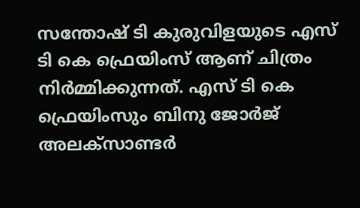സന്തോഷ് ടി കുരുവിളയുടെ എസ് ടി കെ ഫ്രെയിംസ് ആണ് ചിത്രം നിർമ്മിക്കുന്നത്. എസ് ടി കെ ഫ്രെയിംസും ബിനു ജോർജ് അലക്സാണ്ടർ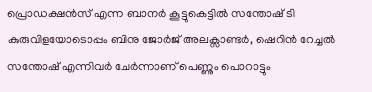പ്രൊഡക്ഷൻസ് എന്ന ബാനർ കൂട്ടുകെട്ടിൽ സന്തോഷ് ടി കുരുവിളയോടൊപ്പം ബിനു ജോർജ് അലക്സാണ്ടർ, ഷെറിൻ റേച്ചൽ സന്തോഷ് എന്നിവർ ചേർന്നാണ് പെണ്ണും പൊറാട്ടും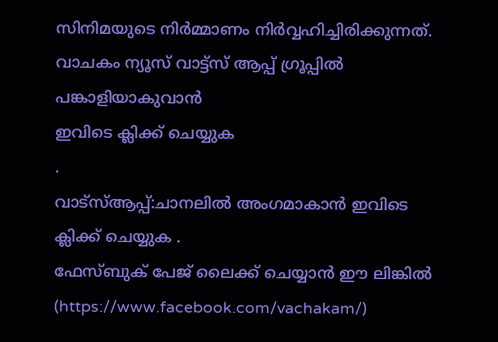സിനിമയുടെ നിർമ്മാണം നിർവ്വഹിച്ചിരിക്കുന്നത്.
വാചകം ന്യൂസ് വാട്ട്സ് ആപ്പ് ഗ്രൂപ്പിൽ പങ്കാളിയാകുവാൻ
ഇവിടെ ക്ലിക്ക് ചെയ്യുക
.
വാട്സ്ആപ്പ്:ചാനലിൽ അംഗമാകാൻ ഇവിടെ ക്ലിക്ക് ചെയ്യുക .
ഫേസ്ബുക് പേജ് ലൈക്ക് ചെയ്യാൻ ഈ ലിങ്കിൽ (https://www.facebook.com/vachakam/)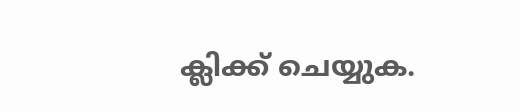ക്ലിക്ക് ചെയ്യുക.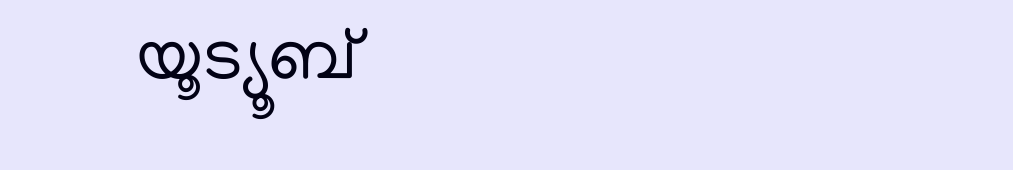യൂട്യൂബ്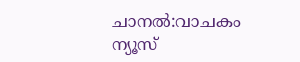ചാനൽ:വാചകം ന്യൂസ്